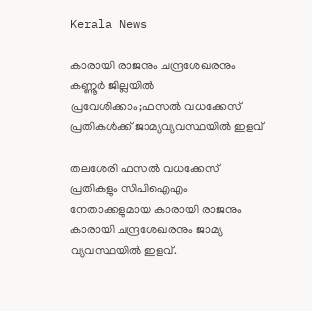Kerala News

കാരായി രാജനും ചന്ദ്രശേഖരനും കണ്ണൂര്‍ ജില്ലയില്‍ പ്രവേശിക്കാം;ഫസല്‍ വധക്കേസ് പ്രതികള്‍ക്ക് ജാമ്യവ്യവസ്ഥയില്‍ ഇളവ്

തലശേരി ഫസല്‍ വധക്കേസ് പ്രതികളും സിപിഐഎം നേതാക്കളുമായ കാരായി രാജനും കാരായി ചന്ദ്രശേഖരനും ജാമ്യ വ്യവസ്ഥയില്‍ ഇളവ്.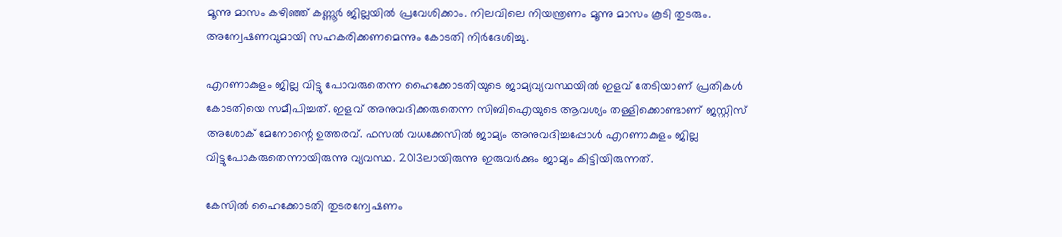മൂന്നു മാസം കഴിഞ്ഞ് കണ്ണൂർ ജില്ലയിൽ പ്രവേശിക്കാം. നിലവിലെ നിയന്ത്രണം മൂന്നു മാസം കൂടി തുടരും. അന്വേഷണവുമായി സഹകരിക്കണമെന്നും കോടതി നിർദേശിച്ചു.

എറണാകുളം ജില്ല വിട്ടു പോവരുതെന്ന ഹൈക്കോടതിയുടെ ജാമ്യവ്യവസ്ഥയിൽ ഇളവ് തേടിയാണ് പ്രതികൾ കോടതിയെ സമീപിച്ചത്. ഇളവ് അനുവദിക്കരുതെന്ന സിബിഐയുടെ ആവശ്യം തള്ളിക്കൊണ്ടാണ് ജസ്റ്റിസ് അശോക് മേനോന്റെ ഉത്തരവ്. ഫസല്‍ വധക്കേസില്‍ ജാമ്യം അനുവദിച്ചപ്പോള്‍ എറണാകുളം ജില്ല വിട്ടുപോകരുതെന്നായിരുന്നു വ്യവസ്ഥ. 2013ലായിരുന്നു ഇരുവര്‍ക്കും ജാമ്യം കിട്ടിയിരുന്നത്.

കേസിൽ ഹൈക്കോടതി തുടരന്വേഷണം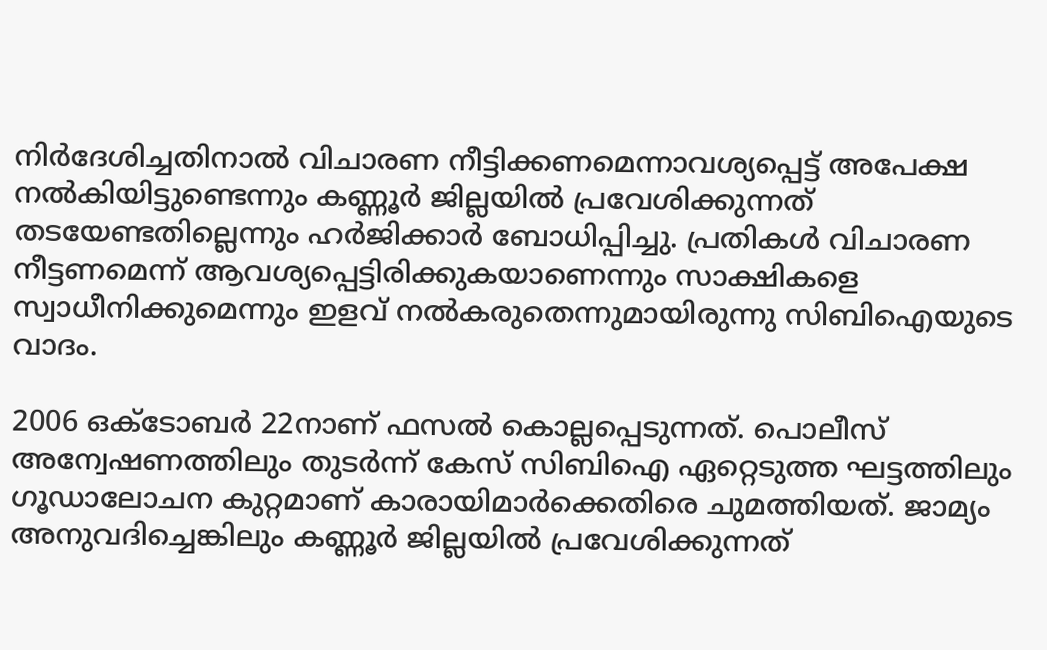നിർദേശിച്ചതിനാൽ വിചാരണ നീട്ടിക്കണമെന്നാവശ്യപ്പെട്ട് അപേക്ഷ നൽകിയിട്ടുണ്ടെന്നും കണ്ണൂർ ജില്ലയിൽ പ്രവേശിക്കുന്നത് തടയേണ്ടതില്ലെന്നും ഹർജിക്കാർ ബോധിപ്പിച്ചു. പ്രതികൾ വിചാരണ നീട്ടണമെന്ന് ആവശ്യപ്പെട്ടിരിക്കുകയാണെന്നും സാക്ഷികളെ സ്വാധീനിക്കുമെന്നും ഇളവ് നൽകരുതെന്നുമായിരുന്നു സിബിഐയുടെ വാദം.

2006 ഒക്ടോബര്‍ 22നാണ് ഫസല്‍ കൊല്ലപ്പെടുന്നത്. പൊലീസ് അന്വേഷണത്തിലും തുടര്‍ന്ന് കേസ് സിബിഐ ഏറ്റെടുത്ത ഘട്ടത്തിലും ഗൂഡാലോചന കുറ്റമാണ് കാരായിമാര്‍ക്കെതിരെ ചുമത്തിയത്. ജാമ്യം അനുവദിച്ചെങ്കിലും കണ്ണൂര്‍ ജില്ലയില്‍ പ്രവേശിക്കുന്നത്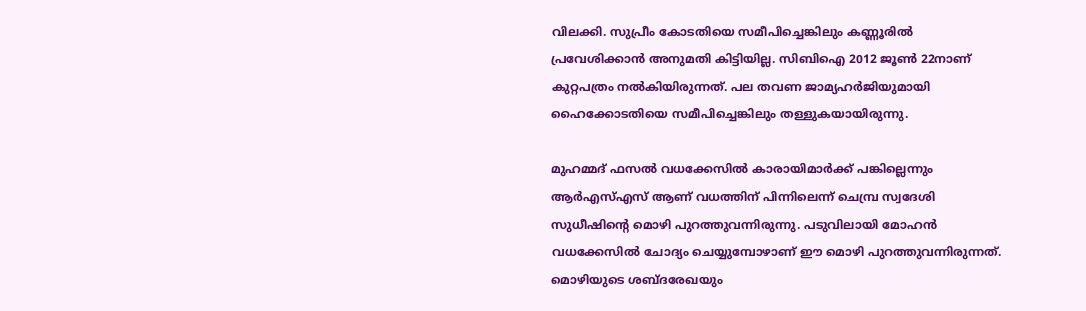വിലക്കി. സുപ്രീം കോടതിയെ സമീപിച്ചെങ്കിലും കണ്ണൂരില്‍ പ്രവേശിക്കാന്‍ അനുമതി കിട്ടിയില്ല. സിബിഐ 2012 ജൂണ്‍ 22നാണ് കുറ്റപത്രം നല്‍കിയിരുന്നത്. പല തവണ ജാമ്യഹര്‍ജിയുമായി ഹൈക്കോടതിയെ സമീപിച്ചെങ്കിലും തള്ളുകയായിരുന്നു.

മുഹമ്മദ് ഫസല്‍ വധക്കേസില്‍ കാരായിമാര്‍ക്ക് പങ്കില്ലെന്നും ആര്‍എസ്എസ് ആണ് വധത്തിന് പിന്നിലെന്ന് ചെമ്പ്ര സ്വദേശി സുധീഷിന്റെ മൊഴി പുറത്തുവന്നിരുന്നു. പടുവിലായി മോഹന്‍ വധക്കേസില്‍ ചോദ്യം ചെയ്യുമ്പോഴാണ് ഈ മൊഴി പുറത്തുവന്നിരുന്നത്. മൊഴിയുടെ ശബ്ദരേഖയും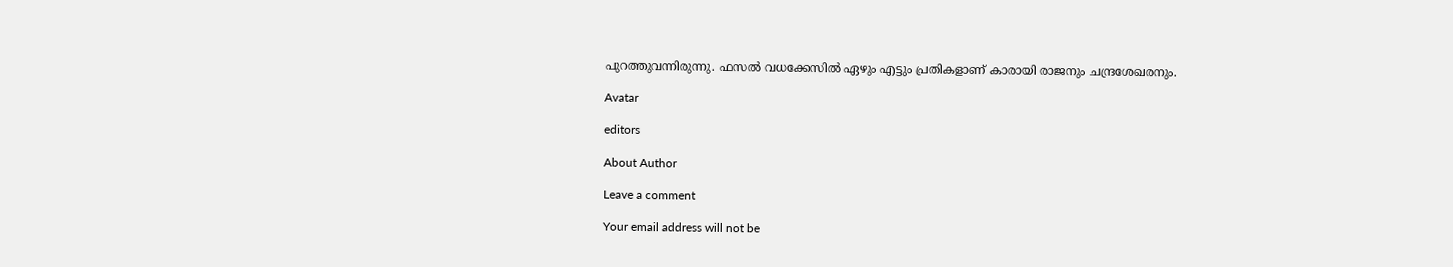പുറത്തുവന്നിരുന്നു. ഫസല്‍ വധക്കേസില്‍ ഏഴും എട്ടും പ്രതികളാണ് കാരായി രാജനും ചന്ദ്രശേഖരനും.

Avatar

editors

About Author

Leave a comment

Your email address will not be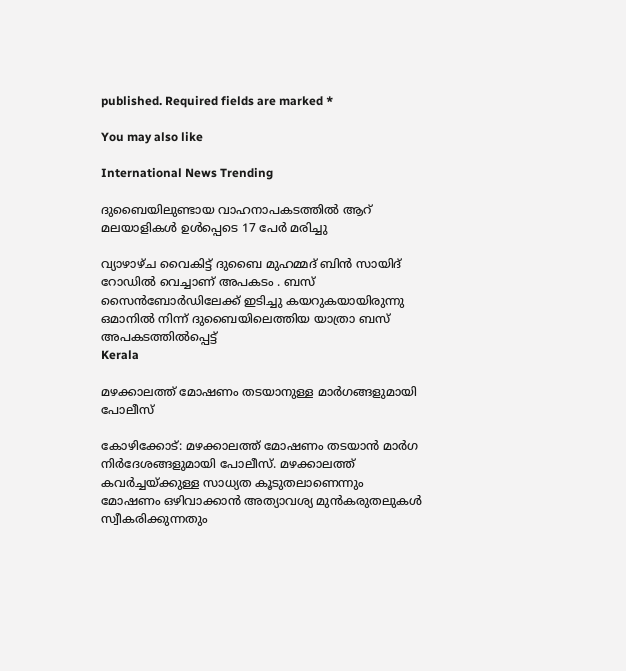published. Required fields are marked *

You may also like

International News Trending

ദുബൈയിലുണ്ടായ വാഹനാപകടത്തില്‍ ആറ് മലയാളികള്‍ ഉള്‍പ്പെടെ 17 പേര്‍ മരിച്ചു

വ്യാഴാഴ്ച വൈകിട്ട് ദുബൈ മുഹമ്മദ് ബിൻ സായിദ് റോഡിൽ വെച്ചാണ് അപകടം . ബസ് സൈൻബോർഡിലേക്ക് ഇടിച്ചു കയറുകയായിരുന്നു ഒമാനിൽ നിന്ന് ദുബൈയിലെത്തിയ യാത്രാ ബസ് അപകടത്തിൽപ്പെട്ട്
Kerala

മഴക്കാലത്ത് മോഷണം തടയാനുള്ള മാര്‍ഗങ്ങളുമായി പോലീസ്‌

കോഴിക്കോട്: മഴക്കാലത്ത് മോഷണം തടയാന്‍ മാര്‍ഗ നിര്‍ദേശങ്ങളുമായി പോലീസ്. മഴക്കാലത്ത് കവര്‍ച്ചയ്ക്കുള്ള സാധ്യത കൂടുതലാണെന്നും മോഷണം ഒഴിവാക്കാന്‍ അത്യാവശ്യ മുന്‍കരുതലുകള്‍ സ്വീകരിക്കുന്നതും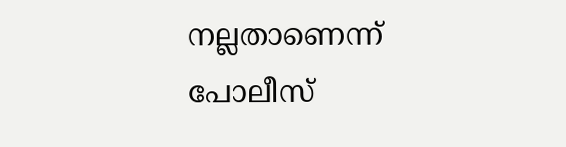നല്ലതാണെന്ന് പോലീസ്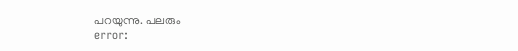പറയുന്നു. പലരും
error: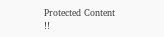Protected Content !!